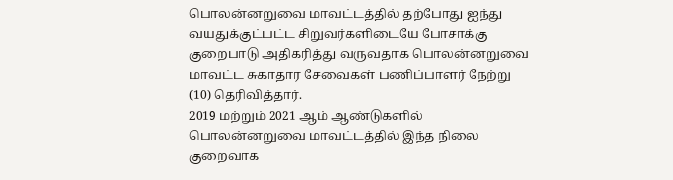பொலன்னறுவை மாவட்டத்தில் தற்போது ஐந்து வயதுக்குட்பட்ட சிறுவர்களிடையே போசாக்கு குறைபாடு அதிகரித்து வருவதாக பொலன்னறுவை மாவட்ட சுகாதார சேவைகள் பணிப்பாளர் நேற்று (10) தெரிவித்தார்.
2019 மற்றும் 2021 ஆம் ஆண்டுகளில் பொலன்னறுவை மாவட்டத்தில் இந்த நிலை குறைவாக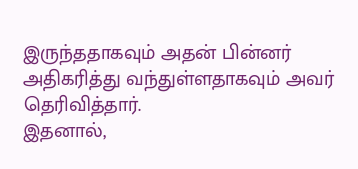இருந்ததாகவும் அதன் பின்னர் அதிகரித்து வந்துள்ளதாகவும் அவர் தெரிவித்தார்.
இதனால்,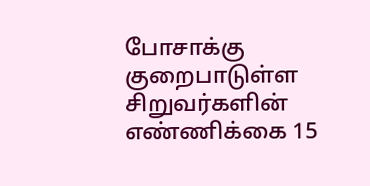போசாக்கு குறைபாடுள்ள சிறுவர்களின் எண்ணிக்கை 15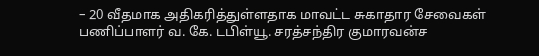– 20 வீதமாக அதிகரித்துள்ளதாக மாவட்ட சுகாதார சேவைகள் பணிப்பாளர் வ. கே. டபிள்யூ. சரத்சந்திர குமாரவன்ச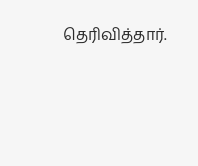தெரிவித்தார்.